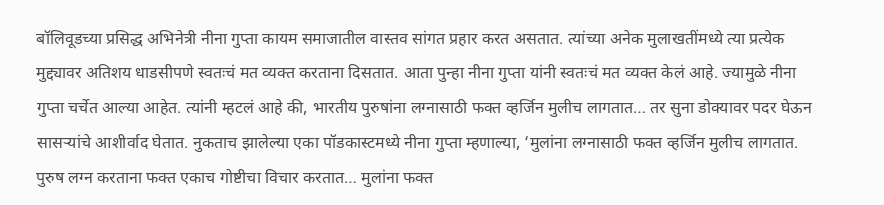बॉलिवूडच्या प्रसिद्ध अभिनेत्री नीना गुप्ता कायम समाजातील वास्तव सांगत प्रहार करत असतात. त्यांच्या अनेक मुलाखतींमध्ये त्या प्रत्येक मुद्द्यावर अतिशय धाडसीपणे स्वतःचं मत व्यक्त करताना दिसतात. आता पुन्हा नीना गुप्ता यांनी स्वतःचं मत व्यक्त केलं आहे. ज्यामुळे नीना गुप्ता चर्चेत आल्या आहेत. त्यांनी म्हटलं आहे की, भारतीय पुरुषांना लग्नासाठी फक्त व्हर्जिन मुलीच लागतात… तर सुना डोक्यावर पदर घेऊन सासऱ्यांचे आशीर्वाद घेतात. नुकताच झालेल्या एका पॉडकास्टमध्ये नीना गुप्ता म्हणाल्या, ‘मुलांना लग्नासाठी फक्त व्हर्जिन मुलीच लागतात. पुरुष लग्न करताना फक्त एकाच गोष्टीचा विचार करतात… मुलांना फक्त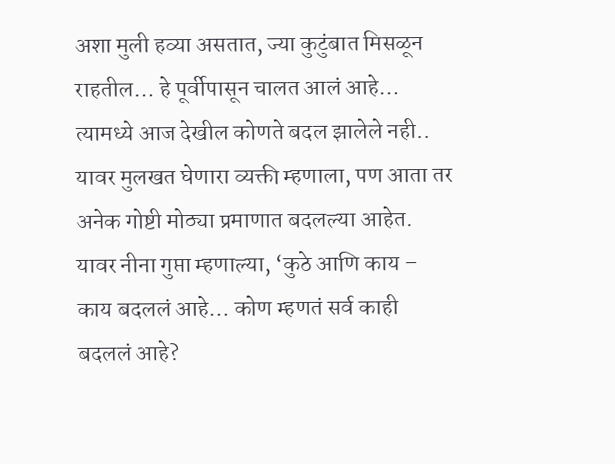अशा मुली हव्या असतात, ज्या कुटुंबात मिसळून राहतील… हे पूर्वीपासून चालत आलं आहे… त्यामध्ये आज देखील कोणते बदल झालेले नही..
यावर मुलखत घेणारा व्यक्ती म्हणाला, पण आता तर अनेक गोष्टी मोठ्या प्रमाणात बदलल्या आहेत. यावर नीना गुप्ता म्हणाल्या, ‘कुठे आणि काय – काय बदललं आहे… कोण म्हणतं सर्व काही बदललं आहे?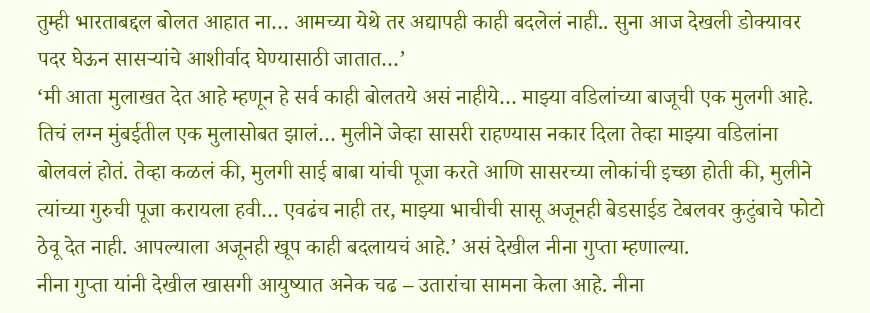तुम्ही भारताबद्दल बोलत आहात ना… आमच्या येथे तर अद्यापही काही बदलेलं नाही.. सुना आज देखली डोक्यावर पदर घेऊन सासऱ्यांचे आशीर्वाद घेण्यासाठी जातात…’
‘मी आता मुलाखत देत आहे म्हणून हे सर्व काही बोलतये असं नाहीये… माझ्या वडिलांच्या बाजूची एक मुलगी आहे. तिचं लग्न मुंबईतील एक मुलासोबत झालं… मुलीने जेव्हा सासरी राहण्यास नकार दिला तेव्हा माझ्या वडिलांना बोलवलं होतं. तेव्हा कळलं की, मुलगी साई बाबा यांची पूजा करते आणि सासरच्या लोकांची इच्छा होती की, मुलीने त्यांच्या गुरुची पूजा करायला हवी… एवढंच नाही तर, माझ्या भाचीची सासू अजूनही बेडसाईड टेबलवर कुटुंबाचे फोटो ठेवू देत नाही. आपल्याला अजूनही खूप काही बदलायचं आहे.’ असं देखील नीना गुप्ता म्हणाल्या.
नीना गुप्ता यांनी देखील खासगी आयुष्यात अनेक चढ – उतारांचा सामना केला आहे. नीना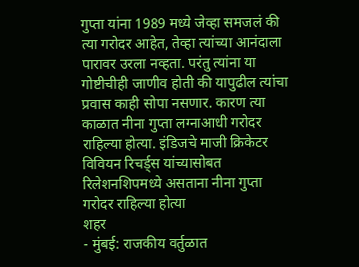गुप्ता यांना 1989 मध्ये जेव्हा समजलं की त्या गरोदर आहेत, तेव्हा त्यांच्या आनंदाला पारावर उरला नव्हता. परंतु त्यांना या गोष्टीचीही जाणीव होती की यापुढील त्यांचा प्रवास काही सोपा नसणार. कारण त्या काळात नीना गुप्ता लग्नाआधी गरोदर राहिल्या होत्या. इंडिजचे माजी क्रिकेटर विवियन रिचर्ड्स यांच्यासोबत रिलेशनशिपमध्ये असताना नीना गुप्ता गरोदर राहिल्या होत्या
शहर
- मुंबई: राजकीय वर्तुळात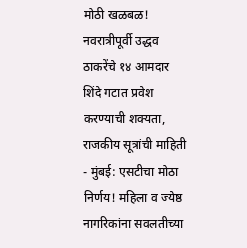मोठी खळबळ! नवरात्रीपूर्वी उद्धव ठाकरेंचे १४ आमदार शिंदे गटात प्रवेश करण्याची शक्यता, राजकीय सूत्रांची माहिती
- मुंबई: एसटीचा मोठा निर्णय! महिला व ज्येष्ठ नागरिकांना सवलतीच्या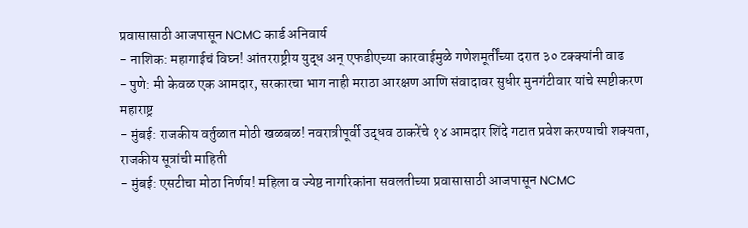प्रवासासाठी आजपासून NCMC कार्ड अनिवार्य
- नाशिक: महागाईचं विघ्न! आंतरराष्ट्रीय युद्ध अन् एफडीएच्या कारवाईमुळे गणेशमूर्तींच्या दरात ३० टक्क्यांनी वाढ
- पुणे: मी केवळ एक आमदार, सरकारचा भाग नाही मराठा आरक्षण आणि संवादावर सुधीर मुनगंटीवार यांचे स्पष्टीकरण
महाराष्ट्र
- मुंबई: राजकीय वर्तुळात मोठी खळबळ! नवरात्रीपूर्वी उद्धव ठाकरेंचे १४ आमदार शिंदे गटात प्रवेश करण्याची शक्यता, राजकीय सूत्रांची माहिती
- मुंबई: एसटीचा मोठा निर्णय! महिला व ज्येष्ठ नागरिकांना सवलतीच्या प्रवासासाठी आजपासून NCMC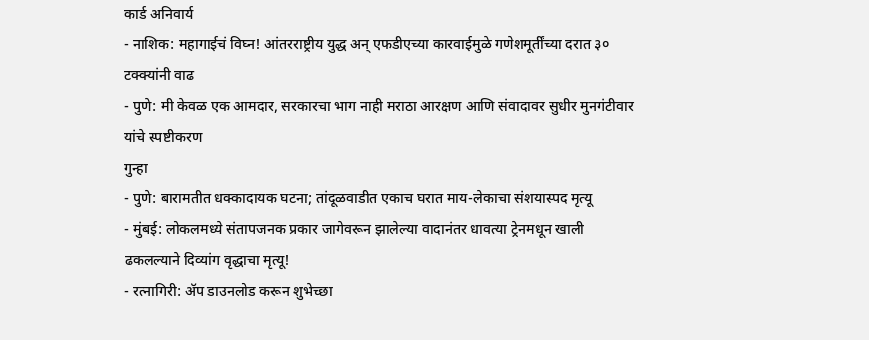कार्ड अनिवार्य
- नाशिक: महागाईचं विघ्न! आंतरराष्ट्रीय युद्ध अन् एफडीएच्या कारवाईमुळे गणेशमूर्तींच्या दरात ३० टक्क्यांनी वाढ
- पुणे: मी केवळ एक आमदार, सरकारचा भाग नाही मराठा आरक्षण आणि संवादावर सुधीर मुनगंटीवार यांचे स्पष्टीकरण
गुन्हा
- पुणे: बारामतीत धक्कादायक घटना; तांदूळवाडीत एकाच घरात माय-लेकाचा संशयास्पद मृत्यू
- मुंबई: लोकलमध्ये संतापजनक प्रकार जागेवरून झालेल्या वादानंतर धावत्या ट्रेनमधून खाली ढकलल्याने दिव्यांग वृद्धाचा मृत्यू!
- रत्नागिरी: ॲप डाउनलोड करून शुभेच्छा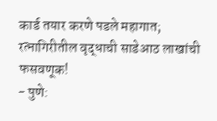कार्ड तयार करणे पडले महागात; रत्नागिरीतील वृद्धाची साडेआठ लाखांची फसवणूक!
- पुणे: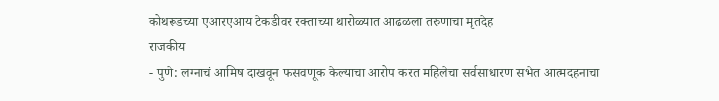कोथरूडच्या एआरएआय टेकडीवर रक्ताच्या थारोळ्यात आढळला तरुणाचा मृतदेह
राजकीय
- पुणे: लग्नाचं आमिष दाखवून फसवणूक केल्याचा आरोप करत महिलेचा सर्वसाधारण सभेत आत्मदहनाचा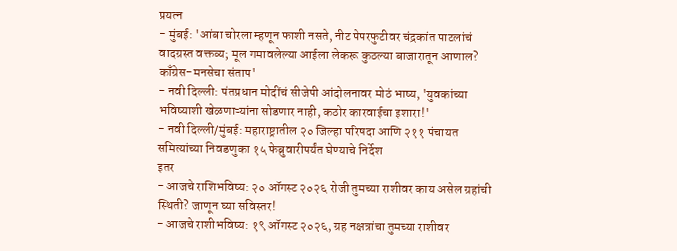प्रयत्न
- मुंबई: 'आंबा चोरला म्हणून फाशी नसते, नीट पेपरफुटीवर चंद्रकांत पाटलांचं वादग्रस्त वक्तव्य; मूल गमावलेल्या आईला लेकरू कुठल्या बाजारातून आणाल? काँग्रेस-मनसेचा संताप'
- नवी दिल्ली: पंतप्रधान मोदींचं सीजेपी आंदोलनावर मोठं भाष्य, 'युवकांच्या भविष्याशी खेळणाऱ्यांना सोडणार नाही, कठोर कारवाईचा इशारा!'
- नवी दिल्ली/मुंबई: महाराष्ट्रातील २० जिल्हा परिषदा आणि २११ पंचायत समित्यांच्या निवडणुका १५ फेब्रुवारीपर्यंत घेण्याचे निर्देश
इतर
- आजचे राशिभविष्य: २० ऑगस्ट २०२६ रोजी तुमच्या राशीवर काय असेल ग्रहांची स्थिती? जाणून घ्या सविस्तर!
- आजचे राशीभविष्य: १९ ऑगस्ट २०२६, ग्रह नक्षत्रांचा तुमच्या राशीवर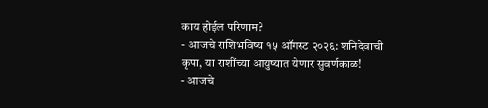काय होईल परिणाम?
- आजचे राशिभविष्य १५ ऑगस्ट २०२६: शनिदेवाची कृपा, या राशींच्या आयुष्यात येणार सुवर्णकाळ!
- आजचे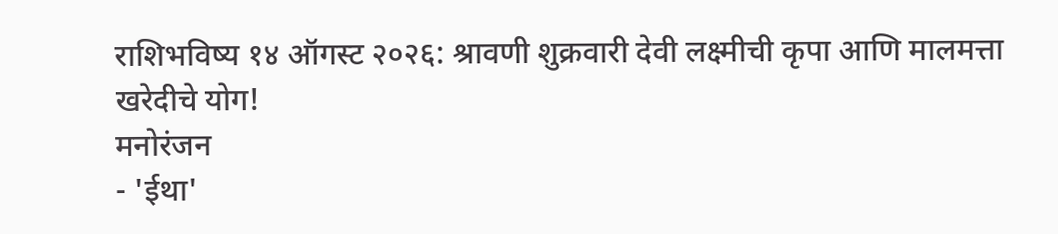राशिभविष्य १४ ऑगस्ट २०२६: श्रावणी शुक्रवारी देवी लक्ष्मीची कृपा आणि मालमत्ता खरेदीचे योग!
मनोरंजन
- 'ईथा'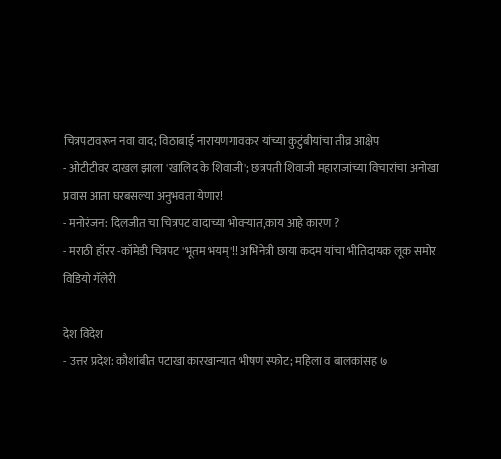चित्रपटावरून नवा वाद; विठाबाई नारायणगावकर यांच्या कुटुंबीयांचा तीव्र आक्षेप
- ओटीटीवर दाखल झाला 'खालिद के शिवाजी'; छत्रपती शिवाजी महाराजांच्या विचारांचा अनोखा प्रवास आता घरबसल्या अनुभवता येणार!
- मनोरंजन: दिलजीत चा चित्रपट वादाच्या भोवऱ्यात,काय आहे कारण ?
- मराठी हॉरर -कॉमेडी चित्रपट 'भूतम भयम्'!! अभिनेत्री छाया कदम यांचा भीतिदायक लूक समोर
विडियो गॅलेरी

देश विदेश
- उत्तर प्रदेश: कौशांबीत पटाखा कारखान्यात भीषण स्फोट; महिला व बालकांसह ७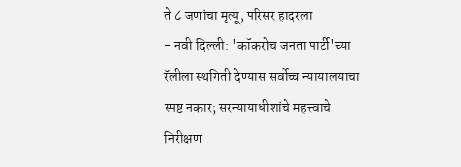ते ८ जणांचा मृत्यू, परिसर हादरला
- नवी दिल्ली: 'कॉकरोच जनता पार्टी'च्या रॅलीला स्थगिती देण्यास सर्वोच्च न्यायालयाचा स्पष्ट नकार; सरन्यायाधीशांचे महत्त्वाचे निरीक्षण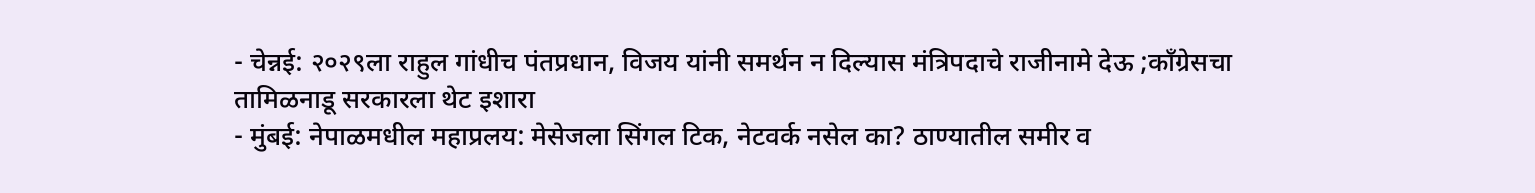- चेन्नई: २०२९ला राहुल गांधीच पंतप्रधान, विजय यांनी समर्थन न दिल्यास मंत्रिपदाचे राजीनामे देऊ ;काँग्रेसचा तामिळनाडू सरकारला थेट इशारा
- मुंबई: नेपाळमधील महाप्रलय: मेसेजला सिंगल टिक, नेटवर्क नसेल का? ठाण्यातील समीर व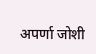अपर्णा जोशी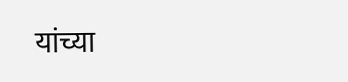यांच्या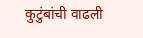कुटुंबांची वाढली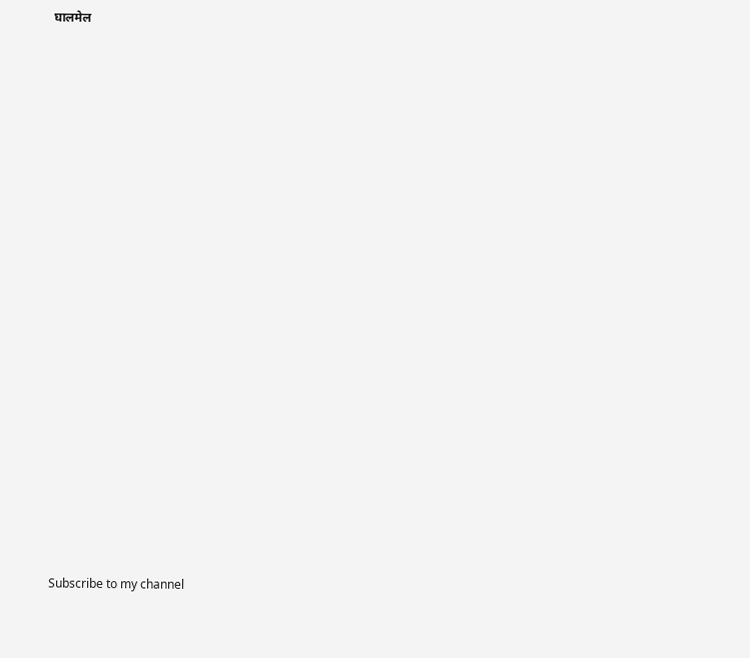घालमेल

























Subscribe to my channel